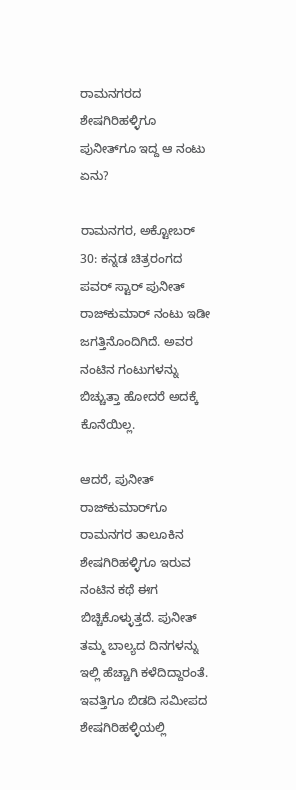ರಾಮನಗರದ ಶೇಷಗಿರಿಹಳ್ಳಿಗೂ ಪುನೀತ್‌ಗೂ ಇದ್ದ ಆ ನಂಟು ಏನು?

ರಾಮನಗರ, ಅಕ್ಟೋಬರ್ 30: ಕನ್ನಡ ಚಿತ್ರರಂಗದ ಪವರ್ ಸ್ಟಾರ್ ಪುನೀತ್ ರಾಜ್‌ಕುಮಾರ್ ನಂಟು ಇಡೀ ಜಗತ್ತಿನೊಂದಿಗಿದೆ. ಅವರ ನಂಟಿನ ಗಂಟುಗಳನ್ನು ಬಿಚ್ಚುತ್ತಾ ಹೋದರೆ ಅದಕ್ಕೆ ಕೊನೆಯಿಲ್ಲ.

ಆದರೆ, ಪುನೀತ್ ರಾಜ್‌ಕುಮಾರ್‌ಗೂ ರಾಮನಗರ ತಾಲೂಕಿನ ಶೇಷಗಿರಿಹಳ್ಳಿಗೂ ಇರುವ ನಂಟಿನ ಕಥೆ ಈಗ ಬಿಚ್ಚಿಕೊಳ್ಳುತ್ತದೆ. ಪುನೀತ್ ತಮ್ಮ ಬಾಲ್ಯದ ದಿನಗಳನ್ನು ಇಲ್ಲಿ ಹೆಚ್ಚಾಗಿ ಕಳೆದಿದ್ದಾರಂತೆ. ಇವತ್ತಿಗೂ ಬಿಡದಿ ಸಮೀಪದ ಶೇಷಗಿರಿಹಳ್ಳಿಯಲ್ಲಿ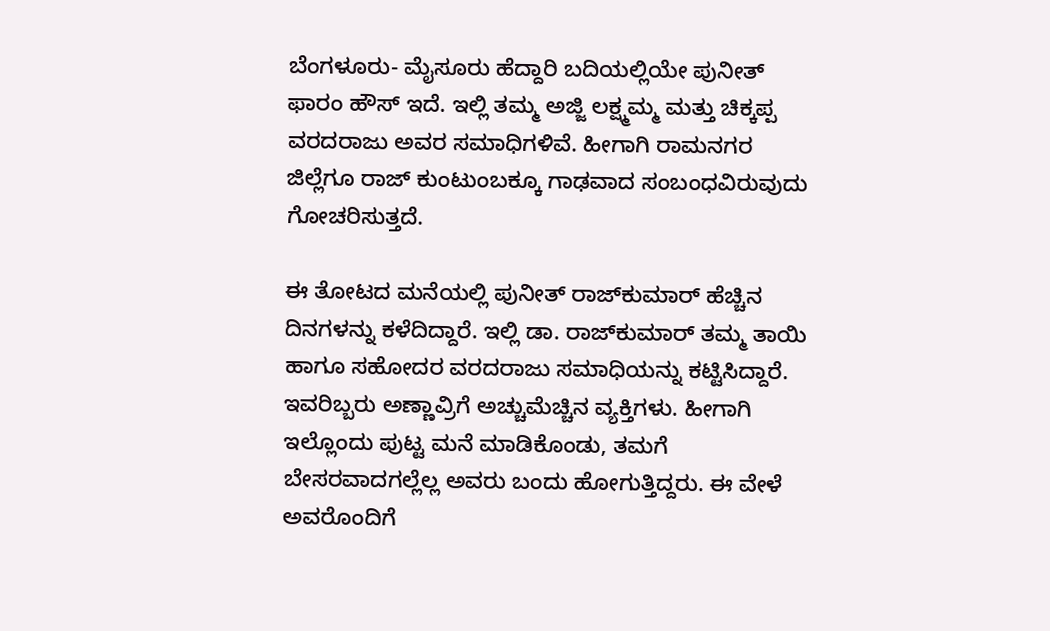ಬೆಂಗಳೂರು- ಮೈಸೂರು ಹೆದ್ದಾರಿ ಬದಿಯಲ್ಲಿಯೇ ಪುನೀತ್ ಫಾರಂ ಹೌಸ್ ಇದೆ. ಇಲ್ಲಿ ತಮ್ಮ ಅಜ್ಜಿ ಲಕ್ಷ್ಮಮ್ಮ ಮತ್ತು ಚಿಕ್ಕಪ್ಪ ವರದರಾಜು ಅವರ ಸಮಾಧಿಗಳಿವೆ. ಹೀಗಾಗಿ ರಾಮನಗರ ಜಿಲ್ಲೆಗೂ ರಾಜ್ ಕುಂಟುಂಬಕ್ಕೂ ಗಾಢವಾದ ಸಂಬಂಧವಿರುವುದು ಗೋಚರಿಸುತ್ತದೆ.

ಈ ತೋಟದ ಮನೆಯಲ್ಲಿ ಪುನೀತ್ ರಾಜ್‌ಕುಮಾರ್ ಹೆಚ್ಚಿನ ದಿನಗಳನ್ನು ಕಳೆದಿದ್ದಾರೆ. ಇಲ್ಲಿ ಡಾ. ರಾಜ್‌ಕುಮಾರ್ ತಮ್ಮ ತಾಯಿ ಹಾಗೂ ಸಹೋದರ ವರದರಾಜು ಸಮಾಧಿಯನ್ನು ಕಟ್ಟಿಸಿದ್ದಾರೆ. ಇವರಿಬ್ಬರು ಅಣ್ಣಾವ್ರಿಗೆ ಅಚ್ಚುಮೆಚ್ಚಿನ ವ್ಯಕ್ತಿಗಳು. ಹೀಗಾಗಿ ಇಲ್ಲೊಂದು ಪುಟ್ಟ ಮನೆ ಮಾಡಿಕೊಂಡು, ತಮಗೆ ಬೇಸರವಾದಗಲ್ಲೆಲ್ಲ ಅವರು ಬಂದು ಹೋಗುತ್ತಿದ್ದರು. ಈ ವೇಳೆ ಅವರೊಂದಿಗೆ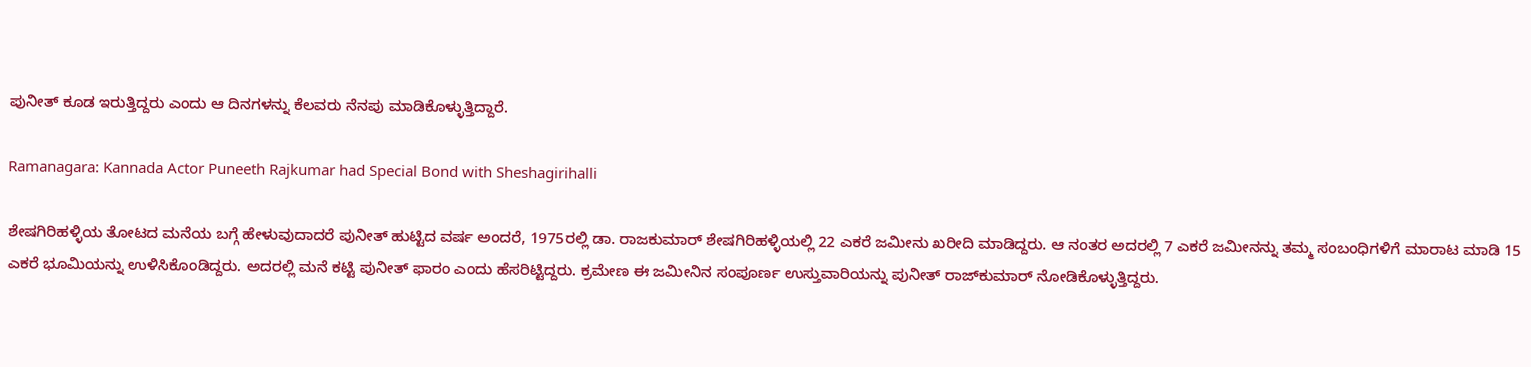ಪುನೀತ್ ಕೂಡ ಇರುತ್ತಿದ್ದರು ಎಂದು ಆ ದಿನಗಳನ್ನು ಕೆಲವರು ನೆನಪು ಮಾಡಿಕೊಳ್ಳುತ್ತಿದ್ದಾರೆ.

Ramanagara: Kannada Actor Puneeth Rajkumar had Special Bond with Sheshagirihalli

ಶೇಷಗಿರಿಹಳ್ಳಿಯ ತೋಟದ ಮನೆಯ ಬಗ್ಗೆ ಹೇಳುವುದಾದರೆ ಪುನೀತ್ ಹುಟ್ಟಿದ ವರ್ಷ ಅಂದರೆ, 1975ರಲ್ಲಿ ಡಾ. ರಾಜಕುಮಾರ್ ಶೇಷಗಿರಿಹಳ್ಳಿಯಲ್ಲಿ 22 ಎಕರೆ ಜಮೀನು ಖರೀದಿ ಮಾಡಿದ್ದರು. ಆ ನಂತರ ಅದರಲ್ಲಿ 7 ಎಕರೆ ಜಮೀನನ್ನು ತಮ್ಮ ಸಂಬಂಧಿಗಳಿಗೆ ಮಾರಾಟ ಮಾಡಿ 15 ಎಕರೆ ಭೂಮಿಯನ್ನು ಉಳಿಸಿಕೊಂಡಿದ್ದರು. ಅದರಲ್ಲಿ ಮನೆ ಕಟ್ಟಿ ಪುನೀತ್ ಫಾರಂ ಎಂದು ಹೆಸರಿಟ್ಟಿದ್ದರು. ಕ್ರಮೇಣ ಈ ಜಮೀನಿನ ಸಂಪೂರ್ಣ ಉಸ್ತುವಾರಿಯನ್ನು ಪುನೀತ್ ರಾಜ್‌ಕುಮಾರ್ ನೋಡಿಕೊಳ್ಳುತ್ತಿದ್ದರು.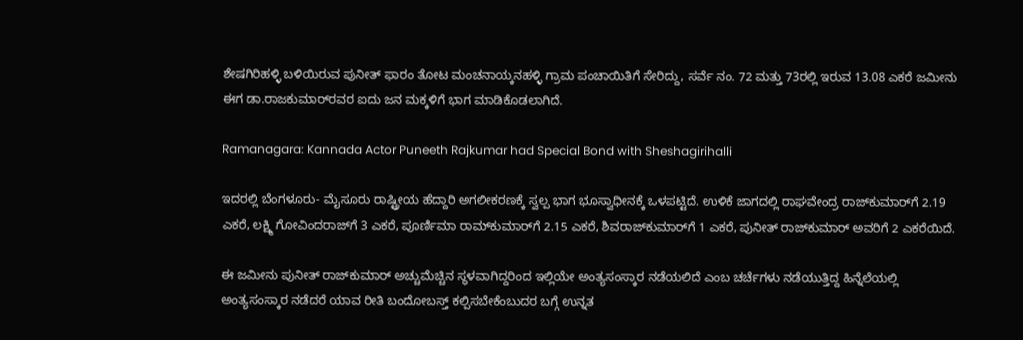ಶೇಷಗಿರಿಹಳ್ಳಿ ಬಳಿಯಿರುವ ಪುನೀತ್ ಫಾರಂ ತೋಟ ಮಂಚನಾಯ್ಕನಹಳ್ಳಿ ಗ್ರಾಮ ಪಂಚಾಯಿತಿಗೆ ಸೇರಿದ್ದು, ಸರ್ವೆ ನಂ. 72 ಮತ್ತು 73ರಲ್ಲಿ ಇರುವ 13.08 ಎಕರೆ ಜಮೀನು ಈಗ ಡಾ.ರಾಜಕುಮಾರ್‌ರವರ ಐದು ಜನ ಮಕ್ಕಳಿಗೆ ಭಾಗ ಮಾಡಿಕೊಡಲಾಗಿದೆ.

Ramanagara: Kannada Actor Puneeth Rajkumar had Special Bond with Sheshagirihalli

ಇದರಲ್ಲಿ ಬೆಂಗಳೂರು- ಮೈಸೂರು ರಾಷ್ಟ್ರೀಯ ಹೆದ್ದಾರಿ ಅಗಲೀಕರಣಕ್ಕೆ ಸ್ವಲ್ಪ ಭಾಗ ಭೂಸ್ವಾಧೀನಕ್ಕೆ ಒಳಪಟ್ಟಿದೆ. ಉಳಿಕೆ ಜಾಗದಲ್ಲಿ ರಾಘವೇಂದ್ರ ರಾಜ್‌ಕುಮಾರ್‌ಗೆ 2.19 ಎಕರೆ, ಲಕ್ಷ್ಮಿ ಗೋವಿಂದರಾಜ್‌ಗೆ 3 ಎಕರೆ, ಪೂರ್ಣಿಮಾ ರಾಮ್‌ಕುಮಾರ್‌ಗೆ 2.15 ಎಕರೆ, ಶಿವರಾಜ್‌ಕುಮಾರ್‌ಗೆ 1 ಎಕರೆ, ಪುನೀತ್ ರಾಜ್‌ಕುಮಾರ್ ಅವರಿಗೆ 2 ಎಕರೆಯಿದೆ.

ಈ ಜಮೀನು ಪುನೀತ್ ರಾಜ್‌ಕುಮಾರ್ ಅಚ್ಚುಮೆಚ್ಚಿನ ಸ್ಥಳವಾಗಿದ್ದರಿಂದ ಇಲ್ಲಿಯೇ ಅಂತ್ಯಸಂಸ್ಕಾರ ನಡೆಯಲಿದೆ ಎಂಬ ಚರ್ಚೆಗಳು ನಡೆಯುತ್ತಿದ್ದ ಹಿನ್ನೆಲೆಯಲ್ಲಿ ಅಂತ್ಯಸಂಸ್ಕಾರ ನಡೆದರೆ ಯಾವ ರೀತಿ ಬಂದೋಬಸ್ತ್ ಕಲ್ಪಿಸಬೇಕೆಂಬುದರ ಬಗ್ಗೆ ಉನ್ನತ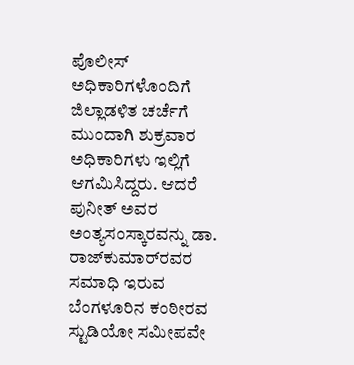ಪೊಲೀಸ್ ಅಧಿಕಾರಿಗಳೊಂದಿಗೆ ಜಿಲ್ಲಾಡಳಿತ ಚರ್ಚೆಗೆ ಮುಂದಾಗಿ ಶುಕ್ರವಾರ ಅಧಿಕಾರಿಗಳು ಇಲ್ಲಿಗೆ ಆಗಮಿಸಿದ್ದರು. ಆದರೆ ಪುನೀತ್ ಅವರ ಅಂತ್ಯಸಂಸ್ಕಾರವನ್ನು ಡಾ. ರಾಜ್‌ಕುಮಾರ್‌ರವರ ಸಮಾಧಿ ಇರುವ ಬೆಂಗಳೂರಿನ ಕಂಠೀರವ ಸ್ಟುಡಿಯೋ ಸಮೀಪವೇ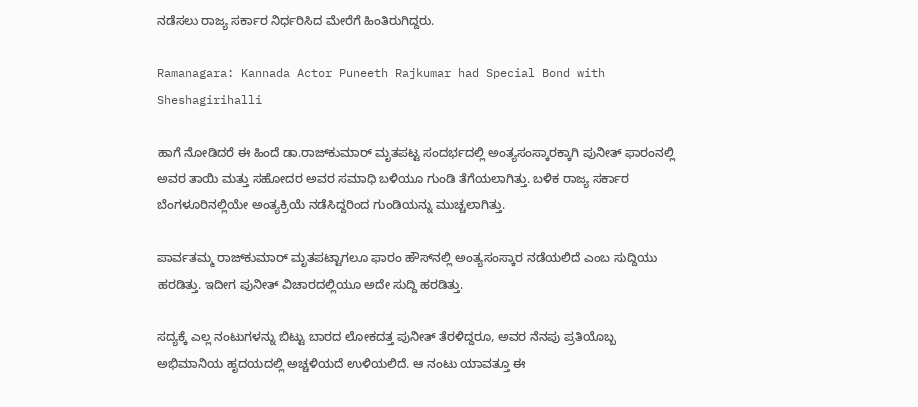ನಡೆಸಲು ರಾಜ್ಯ ಸರ್ಕಾರ ನಿರ್ಧರಿಸಿದ ಮೇರೆಗೆ ಹಿಂತಿರುಗಿದ್ದರು.

Ramanagara: Kannada Actor Puneeth Rajkumar had Special Bond with Sheshagirihalli

ಹಾಗೆ ನೋಡಿದರೆ ಈ ಹಿಂದೆ ಡಾ.ರಾಜ್‌ಕುಮಾರ್ ಮೃತಪಟ್ಟ ಸಂದರ್ಭದಲ್ಲಿ ಅಂತ್ಯಸಂಸ್ಕಾರಕ್ಕಾಗಿ ಪುನೀತ್ ಫಾರಂನಲ್ಲಿ ಅವರ ತಾಯಿ ಮತ್ತು ಸಹೋದರ ಅವರ ಸಮಾಧಿ ಬಳಿಯೂ ಗುಂಡಿ ತೆಗೆಯಲಾಗಿತ್ತು. ಬಳಿಕ ರಾಜ್ಯ ಸರ್ಕಾರ ಬೆಂಗಳೂರಿನಲ್ಲಿಯೇ ಅಂತ್ಯಕ್ರಿಯೆ ನಡೆಸಿದ್ದರಿಂದ ಗುಂಡಿಯನ್ನು ಮುಚ್ಚಲಾಗಿತ್ತು.

ಪಾರ್ವತಮ್ಮ ರಾಜ್‌ಕುಮಾರ್ ಮೃತಪಟ್ಟಾಗಲೂ ಫಾರಂ ಹೌಸ್‌ನಲ್ಲಿ ಅಂತ್ಯಸಂಸ್ಕಾರ ನಡೆಯಲಿದೆ ಎಂಬ ಸುದ್ದಿಯು ಹರಡಿತ್ತು. ಇದೀಗ ಪುನೀತ್ ವಿಚಾರದಲ್ಲಿಯೂ ಅದೇ ಸುದ್ದಿ ಹರಡಿತ್ತು.

ಸದ್ಯಕ್ಕೆ ಎಲ್ಲ ನಂಟುಗಳನ್ನು ಬಿಟ್ಟು ಬಾರದ ಲೋಕದತ್ತ ಪುನೀತ್ ತೆರಳಿದ್ದರೂ, ಅವರ ನೆನಪು ಪ್ರತಿಯೊಬ್ಬ ಅಭಿಮಾನಿಯ ಹೃದಯದಲ್ಲಿ ಅಚ್ಚಳಿಯದೆ ಉಳಿಯಲಿದೆ. ಆ ನಂಟು ಯಾವತ್ತೂ ಈ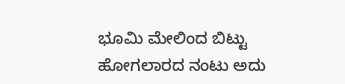ಭೂಮಿ ಮೇಲಿಂದ ಬಿಟ್ಟು ಹೋಗಲಾರದ ನಂಟು ಅದು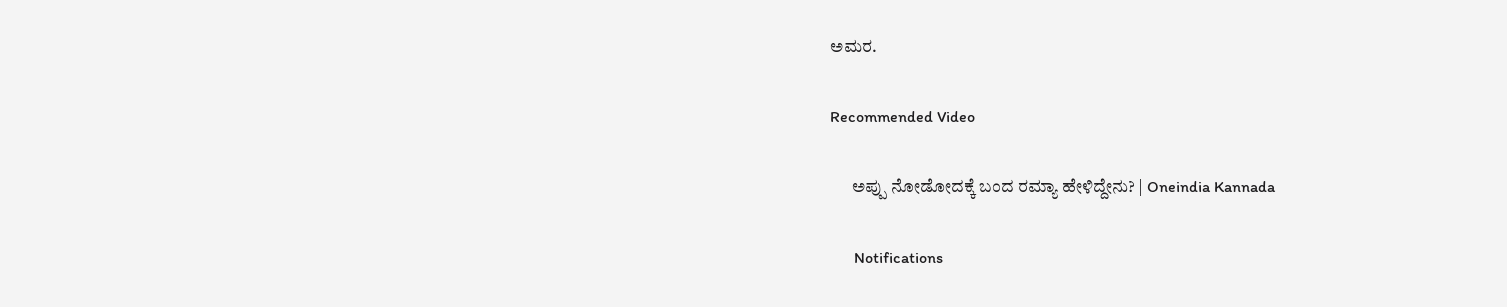ಅಮರ.

Recommended Video

      ಅಪ್ಪು ನೋಡೋದಕ್ಕೆ ಬಂದ ರಮ್ಯಾ ಹೇಳಿದ್ದೇನು? | Oneindia Kannada

      Notifications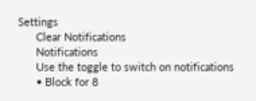Settings
      Clear Notifications
      Notifications
      Use the toggle to switch on notifications
      • Block for 8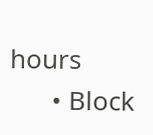hours
      • Block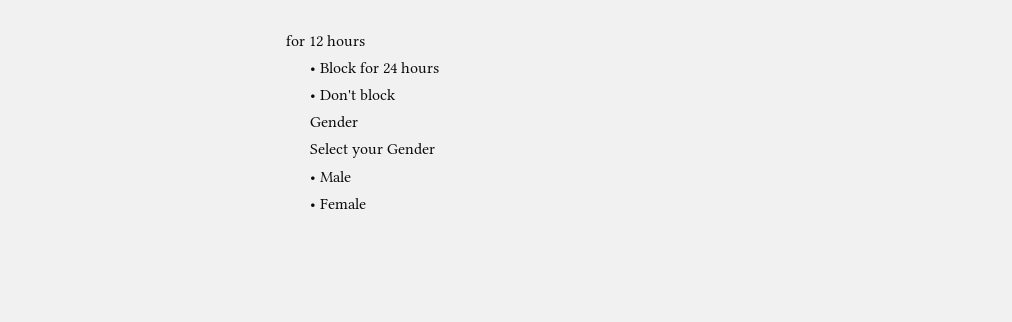for 12 hours
      • Block for 24 hours
      • Don't block
      Gender
      Select your Gender
      • Male
      • Female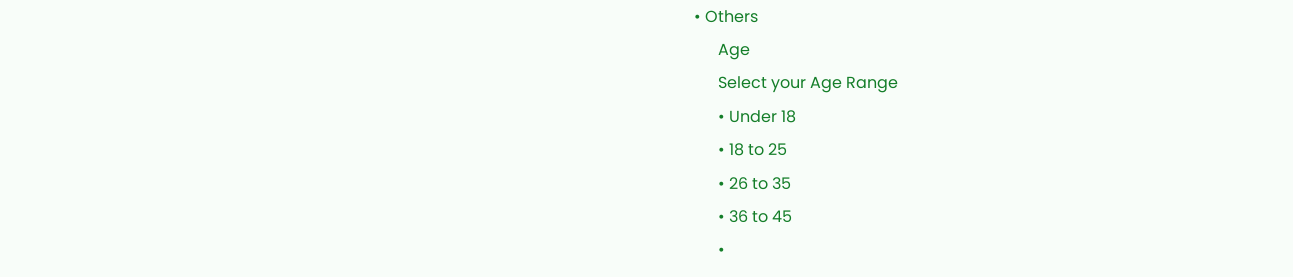• Others
      Age
      Select your Age Range
      • Under 18
      • 18 to 25
      • 26 to 35
      • 36 to 45
      •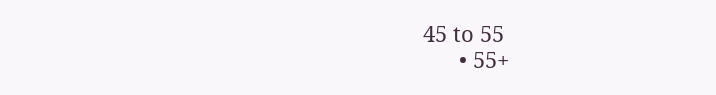45 to 55
      • 55+